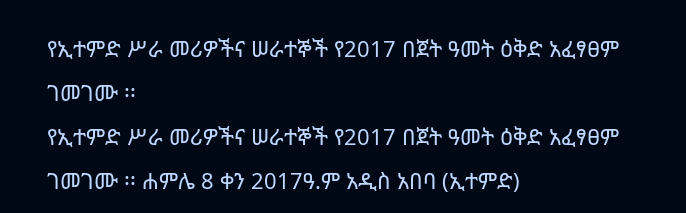የኢተምድ ሥራ መሪዎችና ሠራተኞች የ2017 በጀት ዓመት ዕቅድ አፈፃፀም ገመገሙ ፡፡
የኢተምድ ሥራ መሪዎችና ሠራተኞች የ2017 በጀት ዓመት ዕቅድ አፈፃፀም ገመገሙ ፡፡ ሐምሌ 8 ቀን 2017ዓ.ም አዲስ አበባ (ኢተምድ)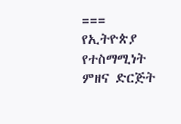=== የኢትዮጵያ የተስማሚነት ምዘና ድርጅት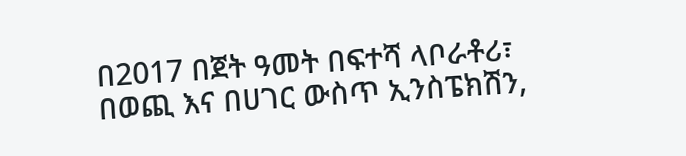በ2017 በጀት ዓመት በፍተሻ ላቦራቶሪ፣ በወጪ እና በሀገር ውስጥ ኢንስፔክሽን,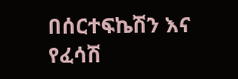በሰርተፍኬሽን እና የፈሳሽ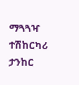ማጓጓዣ ተሽከርካሪ ታንከር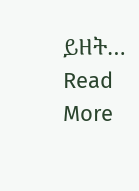ይዘት…
Read More